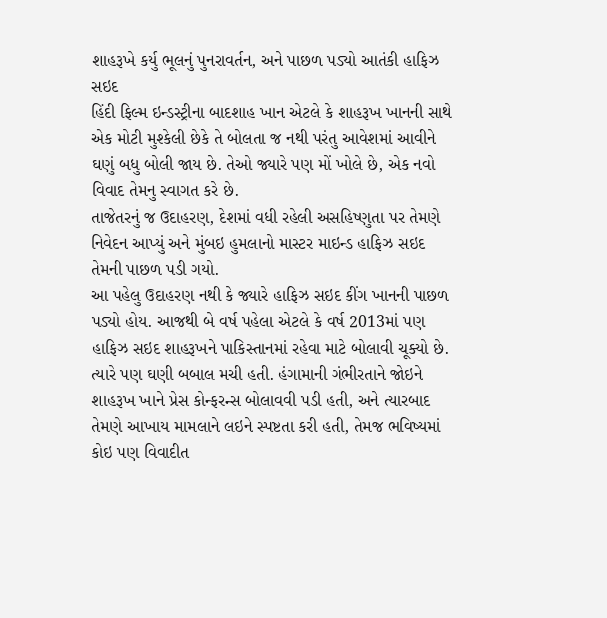શાહરૂખે કર્યુ ભૂલનું પુનરાવર્તન, અને પાછળ પડ્યો આતંકી હાફિઝ સઇદ
હિંદી ફિલ્મ ઇન્ડસ્ટ્રીના બાદશાહ ખાન એટલે કે શાહરૂખ ખાનની સાથે એક મોટી મુશ્કેલી છેકે તે બોલતા જ નથી પરંતુ આવેશમાં આવીને ઘણું બધુ બોલી જાય છે. તેઓ જ્યારે પણ મોં ખોલે છે, એક નવો વિવાદ તેમનુ સ્વાગત કરે છે.
તાજેતરનું જ ઉદાહરણ, દેશમાં વધી રહેલી અસહિષ્ણુતા પર તેમણે નિવેદન આપ્યું અને મુંબઇ હુમલાનો માસ્ટર માઇન્ડ હાફિઝ સઇદ તેમની પાછળ પડી ગયો.
આ પહેલુ ઉદાહરણ નથી કે જ્યારે હાફિઝ સઇદ કીંગ ખાનની પાછળ પડ્યો હોય. આજથી બે વર્ષ પહેલા એટલે કે વર્ષ 2013માં પણ હાફિઝ સઇદ શાહરૂખને પાકિસ્તાનમાં રહેવા માટે બોલાવી ચૂક્યો છે. ત્યારે પણ ઘણી બબાલ મચી હતી. હંગામાની ગંભીરતાને જોઇને શાહરૂખ ખાને પ્રેસ કોન્ફરન્સ બોલાવવી પડી હતી, અને ત્યારબાદ તેમણે આખાય મામલાને લઇને સ્પષ્ટતા કરી હતી, તેમજ ભવિષ્યમાં કોઇ પણ વિવાદીત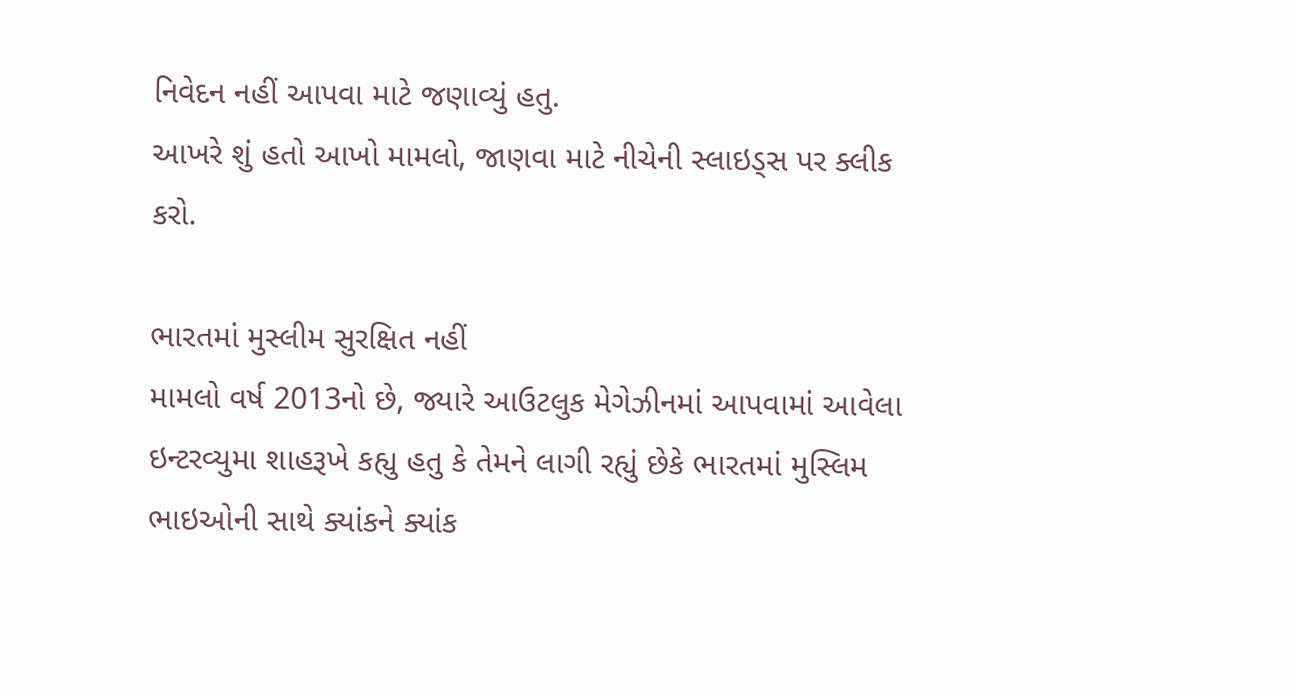નિવેદન નહીં આપવા માટે જણાવ્યું હતુ.
આખરે શું હતો આખો મામલો, જાણવા માટે નીચેની સ્લાઇડ્સ પર ક્લીક કરો.

ભારતમાં મુસ્લીમ સુરક્ષિત નહીં
મામલો વર્ષ 2013નો છે, જ્યારે આઉટલુક મેગેઝીનમાં આપવામાં આવેલા ઇન્ટરવ્યુમા શાહરૂખે કહ્યુ હતુ કે તેમને લાગી રહ્યું છેકે ભારતમાં મુસ્લિમ ભાઇઓની સાથે ક્યાંકને ક્યાંક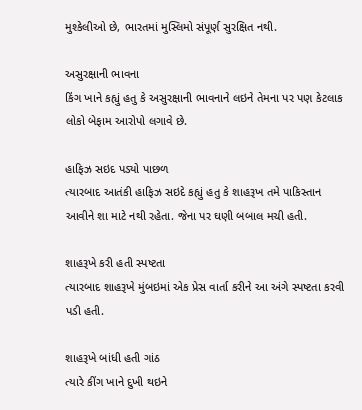મુશ્કેલીઓ છે, ભારતમાં મુસ્લિમો સંપૂર્ણ સુરક્ષિત નથી.

અસુરક્ષાની ભાવના
કિંગ ખાને કહ્યું હતુ કે અસુરક્ષાની ભાવનાને લઇને તેમના પર પણ કેટલાક લોકો બેફામ આરોપો લગાવે છે.

હાફિઝ સઇદ પડ્યો પાછળ
ત્યારબાદ આતંકી હાફિઝ સઇદે કહ્યું હતુ કે શાહરૂખ તમે પાકિસ્તાન આવીને શા માટે નથી રહેતા. જેના પર ઘણી બબાલ મચી હતી.

શાહરૂખે કરી હતી સ્પષ્ટતા
ત્યારબાદ શાહરૂખે મુંબઇમાં એક પ્રેસ વાર્તા કરીને આ અંગે સ્પષ્ટતા કરવી પડી હતી.

શાહરૂખે બાંધી હતી ગાંઠ
ત્યારે કીંગ ખાને દુખી થઇને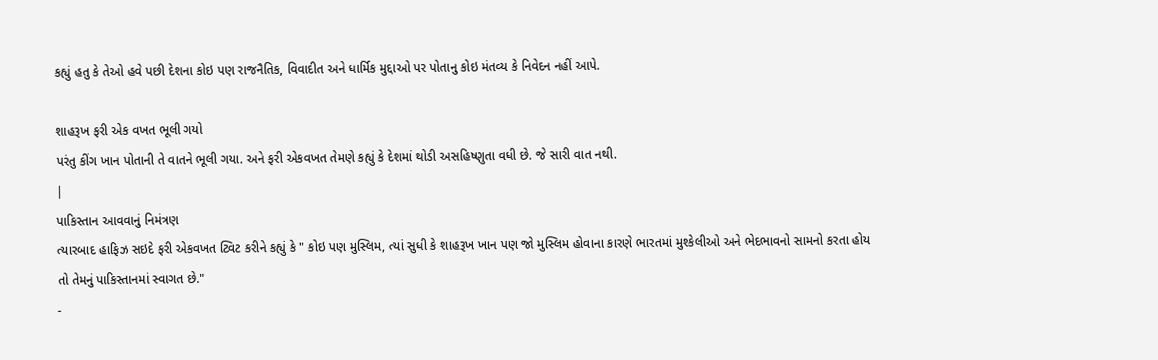કહ્યું હતુ કે તેઓ હવે પછી દેશના કોઇ પણ રાજનૈતિક, વિવાદીત અને ધાર્મિક મુદ્દાઓ પર પોતાનુ કોઇ મંતવ્ય કે નિવેદન નહીં આપે.

શાહરૂખ ફરી એક વખત ભૂલી ગયો
પરંતુ કીંગ ખાન પોતાની તે વાતને ભૂલી ગયા. અને ફરી એકવખત તેમણે કહ્યું કે દેશમાં થોડી અસહિષ્ણુતા વધી છે. જે સારી વાત નથી.
|
પાકિસ્તાન આવવાનું નિમંત્રણ
ત્યારબાદ હાફિઝ સઇદે ફરી એકવખત ટ્વિટ કરીને કહ્યું કે " કોઇ પણ મુસ્લિમ, ત્યાં સુધી કે શાહરૂખ ખાન પણ જો મુસ્લિમ હોવાના કારણે ભારતમાં મુશ્કેલીઓ અને ભેદભાવનો સામનો કરતા હોય તો તેમનું પાકિસ્તાનમાં સ્વાગત છે."
-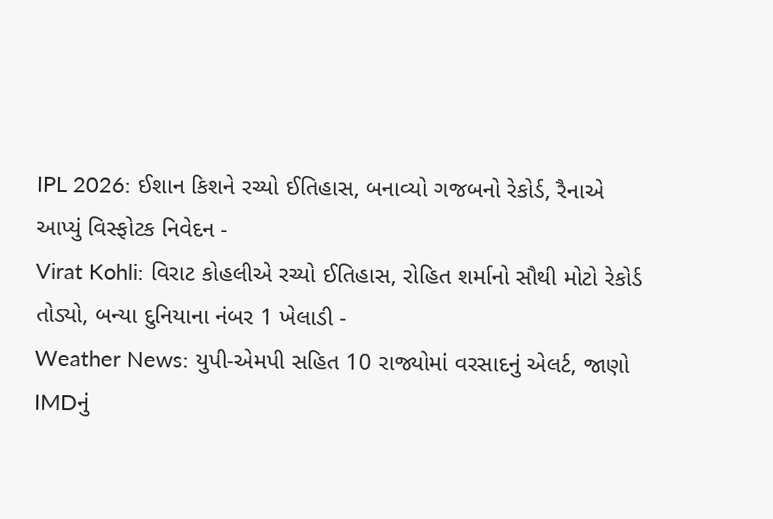IPL 2026: ઈશાન કિશને રચ્યો ઈતિહાસ, બનાવ્યો ગજબનો રેકોર્ડ, રૈનાએ આપ્યું વિસ્ફોટક નિવેદન -
Virat Kohli: વિરાટ કોહલીએ રચ્યો ઈતિહાસ, રોહિત શર્માનો સૌથી મોટો રેકોર્ડ તોડ્યો, બન્યા દુનિયાના નંબર 1 ખેલાડી -
Weather News: યુપી-એમપી સહિત 10 રાજ્યોમાં વરસાદનું એલર્ટ, જાણો IMDનું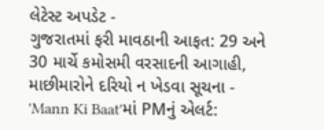લેટેસ્ટ અપડેટ -
ગુજરાતમાં ફરી માવઠાની આફત: 29 અને 30 માર્ચે કમોસમી વરસાદની આગાહી, માછીમારોને દરિયો ન ખેડવા સૂચના -
'Mann Ki Baat'માં PMનું એલર્ટ: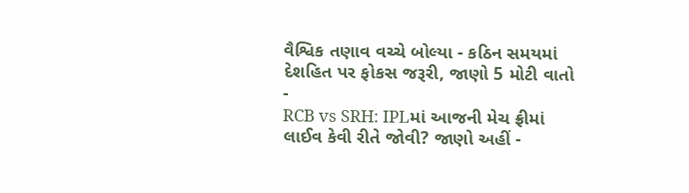વૈશ્વિક તણાવ વચ્ચે બોલ્યા - કઠિન સમયમાં દેશહિત પર ફોકસ જરૂરી, જાણો 5 મોટી વાતો -
RCB vs SRH: IPLમાં આજની મેચ ફ્રીમાં લાઈવ કેવી રીતે જોવી? જાણો અહીં -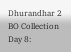Dhurandhar 2 BO Collection Day 8: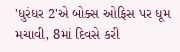'ધુરંધર 2'એ બોક્સ ઓફિસ પર ધૂમ મચાવી, 8માં દિવસે કરી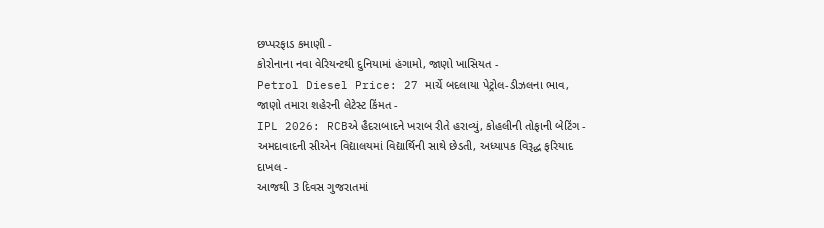છપ્પરફાડ કમાણી -
કોરોનાના નવા વેરિયન્ટથી દુનિયામાં હંગામો, જાણો ખાસિયત -
Petrol Diesel Price: 27 માર્ચે બદલાયા પેટ્રોલ-ડીઝલના ભાવ, જાણો તમારા શહેરની લેટેસ્ટ કિંમત -
IPL 2026: RCBએ હૈદરાબાદને ખરાબ રીતે હરાવ્યું, કોહલીની તોફાની બેટિંગ -
અમદાવાદની સીએન વિદ્યાલયમાં વિદ્યાર્થિની સાથે છેડતી, અધ્યાપક વિરૂદ્ધ ફરિયાદ દાખલ -
આજથી 3 દિવસ ગુજરાતમાં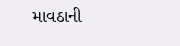માવઠાની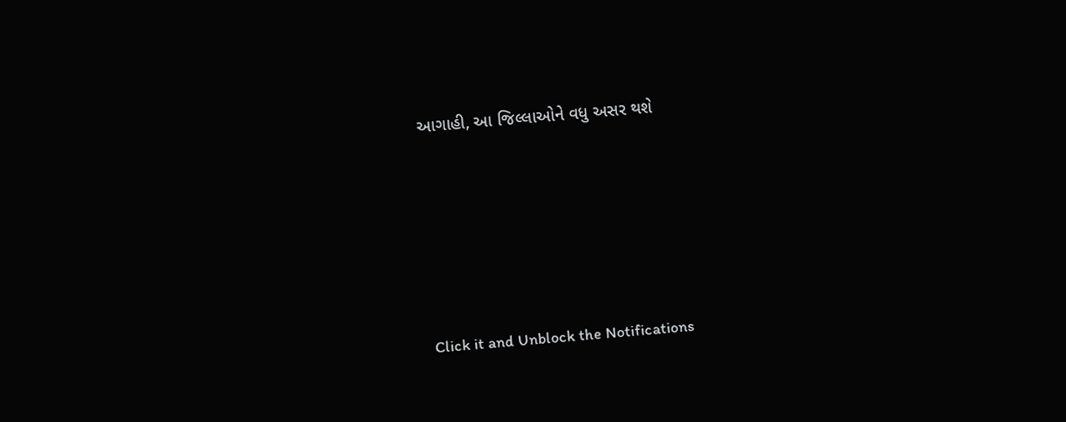આગાહી, આ જિલ્લાઓને વધુ અસર થશે








Click it and Unblock the Notifications